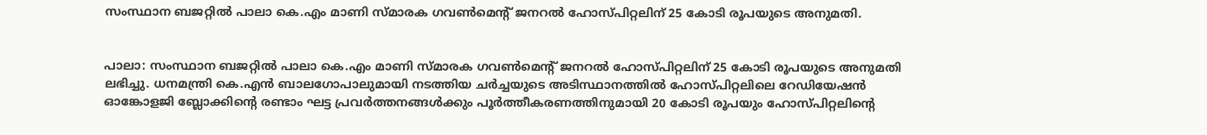സംസ്ഥാന ബജറ്റില്‍ പാലാ കെ.എം മാണി സ്മാരക ഗവണ്‍മെന്റ് ജനറല്‍ ഹോസ്പിറ്റലിന് 25 കോടി രൂപയുടെ അനുമതി.


പാലാ: സംസ്ഥാന ബജറ്റില്‍ പാലാ കെ.എം മാണി സ്മാരക ഗവണ്‍മെന്റ് ജനറല്‍ ഹോസ്പിറ്റലിന് 25 കോടി രൂപയുടെ അനുമതി ലഭിച്ചു. ധനമന്ത്രി കെ.എന്‍ ബാലഗോപാലുമായി നടത്തിയ ചര്‍ച്ചയുടെ അടിസ്ഥാനത്തില്‍ ഹോസ്പിറ്റലിലെ റേഡിയേഷന്‍ ഓങ്കോളജി ബ്ലോക്കിന്റെ രണ്ടാം ഘട്ട പ്രവര്‍ത്തനങ്ങള്‍ക്കും പൂര്‍ത്തീകരണത്തിനുമായി 20 കോടി രൂപയും ഹോസ്പിറ്റലിന്റെ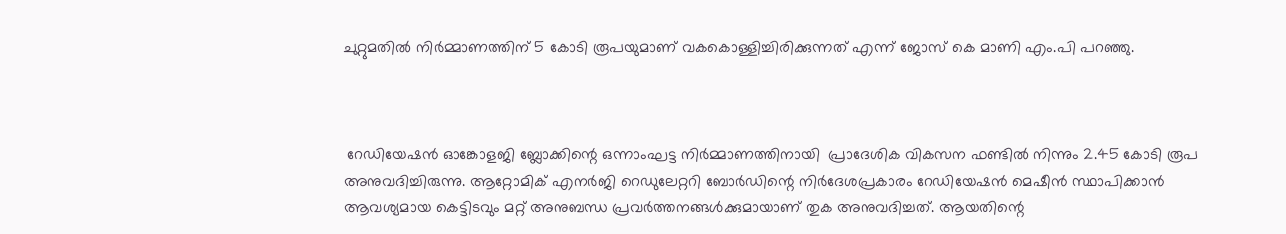ചുറ്റുമതില്‍ നിര്‍മ്മാണത്തിന് 5 കോടി രൂപയുമാണ് വകകൊള്ളിച്ചിരിക്കുന്നത് എന്ന് ജോസ് കെ മാണി എം.പി പറഞ്ഞു.



 റേഡിയേഷന്‍ ഓങ്കോളജി ബ്ലോക്കിന്റെ ഒന്നാംഘട്ട നിര്‍മ്മാണത്തിനായി  പ്രാദേശിക വികസന ഫണ്ടില്‍ നിന്നും 2.45 കോടി രൂപ അനുവദിച്ചിരുന്നു. ആറ്റോമിക് എനര്‍ജി റെഡുലേറ്ററി ബോര്‍ഡിന്റെ നിര്‍ദേശപ്രകാരം റേഡിയേഷന്‍ മെഷീന്‍ സ്ഥാപിക്കാന്‍ ആവശ്യമായ കെട്ടിടവും മറ്റ് അനുബന്ധ പ്രവര്‍ത്തനങ്ങള്‍ക്കുമായാണ് തുക അനുവദിച്ചത്. ആയതിന്റെ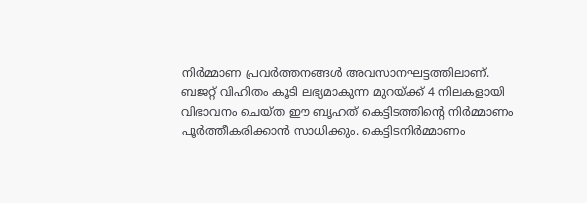നിര്‍മ്മാണ പ്രവര്‍ത്തനങ്ങള്‍ അവസാനഘട്ടത്തിലാണ്. ബജറ്റ് വിഹിതം കൂടി ലഭ്യമാകുന്ന മുറയ്ക്ക് 4 നിലകളായി വിഭാവനം ചെയ്ത ഈ ബൃഹത് കെട്ടിടത്തിന്റെ നിര്‍മ്മാണം പൂര്‍ത്തീകരിക്കാന്‍ സാധിക്കും. കെട്ടിടനിര്‍മ്മാണം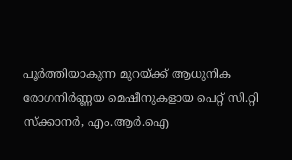പൂര്‍ത്തിയാകുന്ന മുറയ്ക്ക് ആധുനിക രോഗനിര്‍ണ്ണയ മെഷീനുകളായ പെറ്റ് സി.റ്റി സ്‌ക്കാനര്‍, എം.ആര്‍.ഐ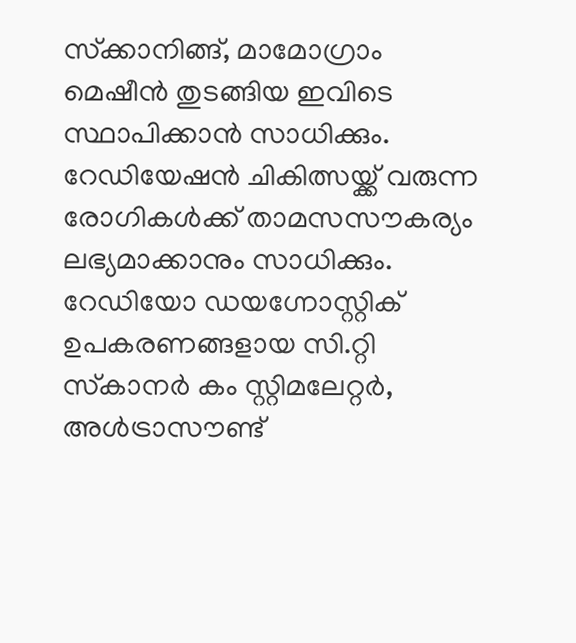സ്‌ക്കാനിങ്ങ്, മാമോഗ്രാം മെഷീന്‍ തുടങ്ങിയ ഇവിടെ സ്ഥാപിക്കാന്‍ സാധിക്കും. റേഡിയേഷന്‍ ചികിത്സയ്ക്ക് വരുന്ന രോഗികള്‍ക്ക് താമസസൗകര്യം ലഭ്യമാക്കാനും സാധിക്കും. റേഡിയോ ഡയഗ്നോസ്റ്റിക് ഉപകരണങ്ങളായ സി.റ്റി സ്‌കാനര്‍ കം സ്റ്റിമലേറ്റര്‍, അള്‍ട്രാസൗണ്ട്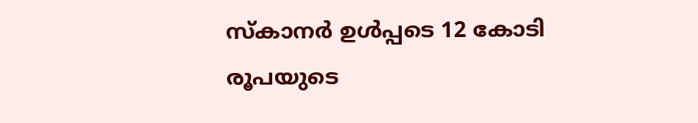സ്‌കാനര്‍ ഉള്‍പ്പടെ 12 കോടി രൂപയുടെ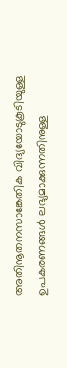അതിനൂതനസാങ്കേതിക വിദ്യയോടുകൂടിയുള്ള ഉപകരണങ്ങള്‍ ലഭ്യമാക്കുന്നതിനുള്ള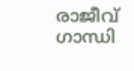രാജീവ് ഗാന്ധി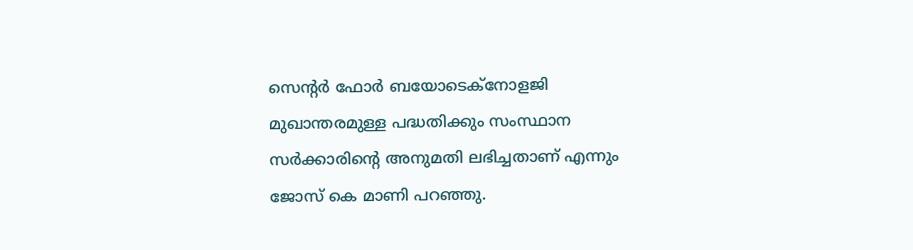സെന്റര്‍ ഫോര്‍ ബയോടെക്‌നോളജി മുഖാന്തരമുള്ള പദ്ധതിക്കും സംസ്ഥാന സര്‍ക്കാരിന്റെ അനുമതി ലഭിച്ചതാണ് എന്നും ജോസ് കെ മാണി പറഞ്ഞു.